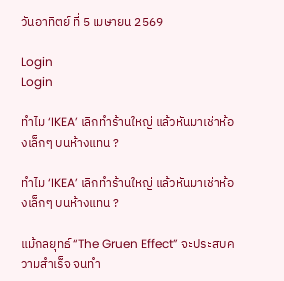วันอาทิตย์ ที่ 5 เมษายน 2569

Login
Login

ทำไม ‘IKEA’ เลิกทำร้านใหญ่ แล้วหันมาเช่าห้องเล็กๆ บนห้างแทน ?

ทำไม ‘IKEA’ เลิกทำร้านใหญ่ แล้วหันมาเช่าห้องเล็กๆ บนห้างแทน ?

แม้กลยุทธ์ “The Gruen Effect” จะประสบความสำเร็จ จนทำ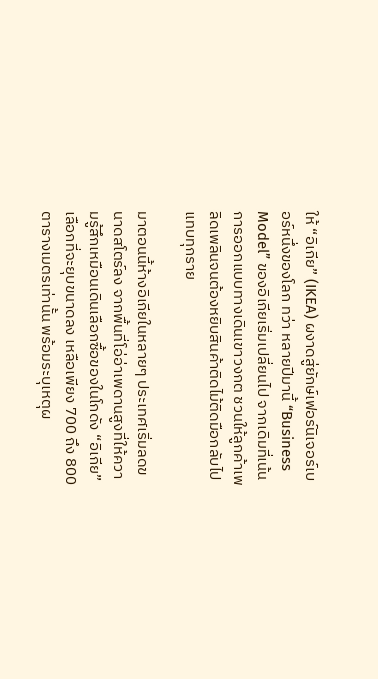ให้ “อิเกีย” (IKEA) ผงาดสู่ยักษ์เฟอร์นิเจอร์เบอร์หนึ่งของโลก ทว่า หลายปีมานี้ “Business Model” ของอิเกียเริ่มเปลี่ยนไป จากเดิมที่เน้นการออกแบบทางเดินเขาวงกต ชวนให้ลูกค้าเพลิดเพลินจนต้องหยิบสินค้าติดไม้ติดมือกลับไปแทบทุกราย

มาตอนนี้ห้างอิเกียในหลายๆ ประเทศเริ่มลดขนาดสโตร์ลง จากพื้นที่โอ่อ่าเพดานสูงที่ให้ความรู้สึกเหมือนเดินเลือกซื้อของในโกดัง “อิเกีย” เลือกที่จะยุบขนาดลง เหลือเพียง 700 ถึง 800 ตารางเมตรเท่านั้น พร้อมระบุเหตุผ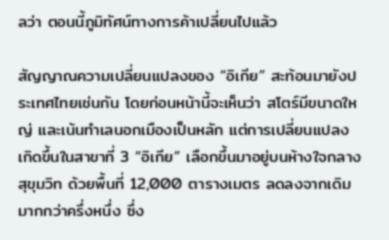ลว่า ตอนนี้ภูมิทัศน์ทางการค้าเปลี่ยนไปแล้ว

สัญญาณความเปลี่ยนแปลงของ “อิเกีย” สะท้อนมายังประเทศไทยเช่นกัน โดยก่อนหน้านี้จะเห็นว่า สโตร์มีขนาดใหญ่ และเน้นทำเลนอกเมืองเป็นหลัก แต่การเปลี่ยนแปลงเกิดขึ้นในสาขาที่ 3 “อิเกีย” เลือกขึ้นมาอยู่บนห้างใจกลางสุขุมวิท ด้วยพื้นที่ 12,000 ตารางเมตร ลดลงจากเดิมมากกว่าครึ่งหนึ่ง ซึ่ง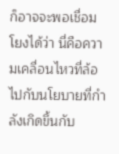ก็อาจจะพอเชื่อมโยงได้ว่า นี่คือความเคลื่อนไหวที่ล้อไปกับนโยบายที่กำลังเกิดขึ้นกับ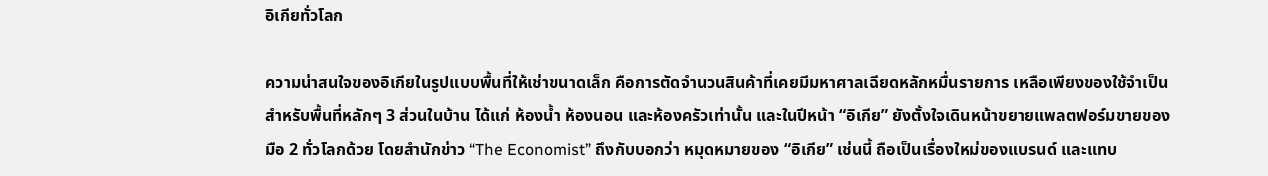อิเกียทั่วโลก

ความน่าสนใจของอิเกียในรูปแบบพื้นที่ให้เช่าขนาดเล็ก คือการตัดจำนวนสินค้าที่เคยมีมหาศาลเฉียดหลักหมื่นรายการ เหลือเพียงของใช้จำเป็นสำหรับพื้นที่หลักๆ 3 ส่วนในบ้าน ได้แก่ ห้องน้ำ ห้องนอน และห้องครัวเท่านั้น และในปีหน้า “อิเกีย” ยังตั้งใจเดินหน้าขยายแพลตฟอร์มขายของมือ 2 ทั่วโลกด้วย โดยสำนักข่าว “The Economist” ถึงกับบอกว่า หมุดหมายของ “อิเกีย” เช่นนี้ ถือเป็นเรื่องใหม่ของแบรนด์ และแทบ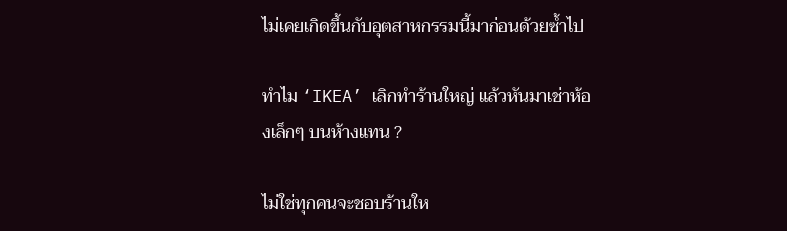ไม่เคยเกิดขึ้นกับอุตสาหกรรมนี้มาก่อนด้วยซ้ำไป

ทำไม ‘IKEA’ เลิกทำร้านใหญ่ แล้วหันมาเช่าห้องเล็กๆ บนห้างแทน ?

ไม่ใช่ทุกคนจะชอบร้านให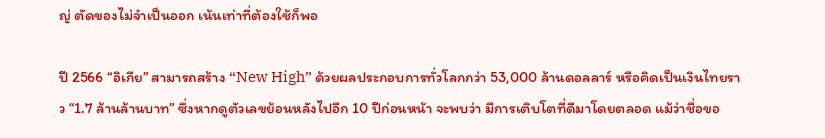ญ่ ตัดของไม่จำเป็นออก เน้นเท่าที่ต้องใช้ก็พอ

ปี 2566 “อิเกีย” สามารถสร้าง “New High” ด้วยผลประกอบการทั่วโลกกว่า 53,000 ล้านดอลลาร์ หรือคิดเป็นเงินไทยราว “1.7 ล้านล้านบาท” ซึ่งหากดูตัวเลขย้อนหลังไปอีก 10 ปีก่อนหน้า จะพบว่า มีการเติบโตที่ดีมาโดยตลอด แม้ว่าชื่อขอ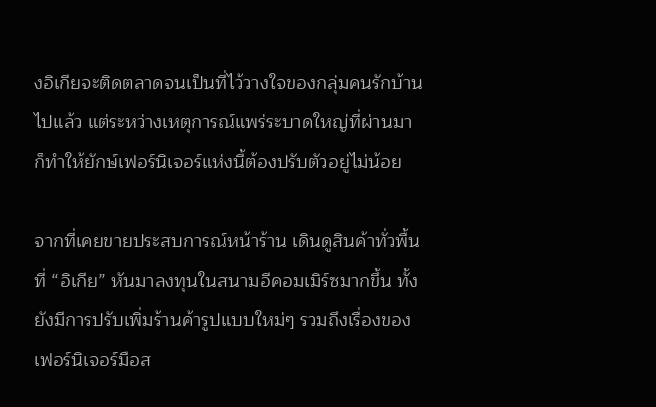งอิเกียจะติดตลาดจนเป็นที่ไว้วางใจของกลุ่มคนรักบ้านไปแล้ว แต่ระหว่างเหตุการณ์แพร่ระบาดใหญ่ที่ผ่านมา ก็ทำให้ยักษ์เฟอร์นิเจอร์แห่งนี้ต้องปรับตัวอยู่ไม่น้อย

จากที่เคยขายประสบการณ์หน้าร้าน เดินดูสินค้าทั่วพื้นที่ “อิเกีย” หันมาลงทุนในสนามอีคอมเมิร์ซมากขึ้น ทั้งยังมีการปรับเพิ่มร้านค้ารูปแบบใหม่ๆ รวมถึงเรื่องของเฟอร์นิเจอร์มือส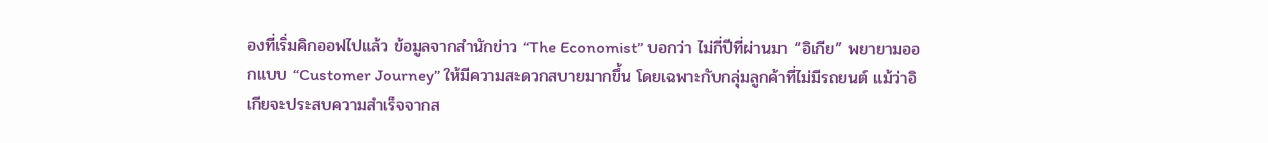องที่เริ่มคิกออฟไปแล้ว ข้อมูลจากสำนักข่าว “The Economist” บอกว่า ไม่กี่ปีที่ผ่านมา “อิเกีย” พยายามออกแบบ “Customer Journey” ให้มีความสะดวกสบายมากขึ้น โดยเฉพาะกับกลุ่มลูกค้าที่ไม่มีรถยนต์ แม้ว่าอิเกียจะประสบความสำเร็จจากส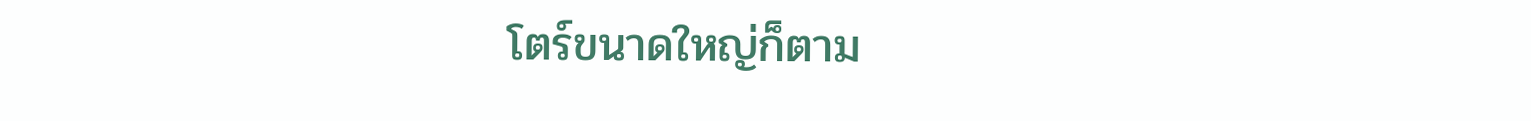โตร์ขนาดใหญ่ก็ตาม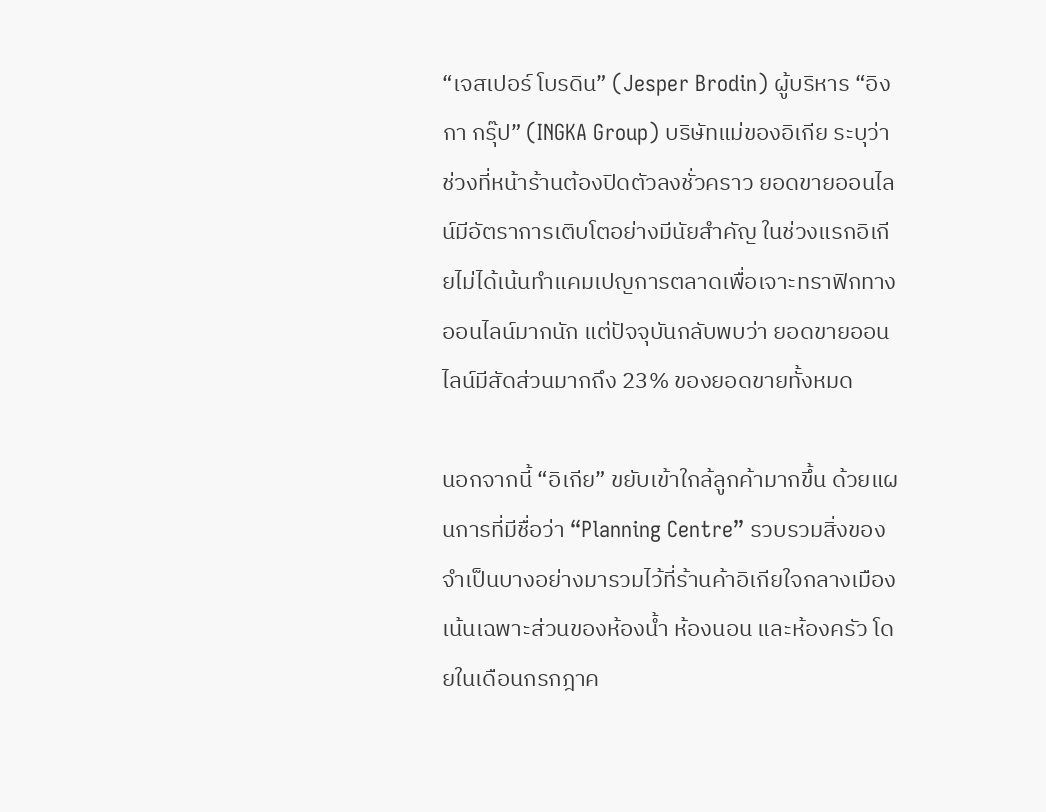“เจสเปอร์ โบรดิน” (Jesper Brodin) ผู้บริหาร “อิงกา กรุ๊ป” (INGKA Group) บริษัทแม่ของอิเกีย ระบุว่า ช่วงที่หน้าร้านต้องปิดตัวลงชั่วคราว ยอดขายออนไลน์มีอัตราการเติบโตอย่างมีนัยสำคัญ ในช่วงแรกอิเกียไม่ได้เน้นทำแคมเปญการตลาดเพื่อเจาะทราฟิกทางออนไลน์มากนัก แต่ปัจจุบันกลับพบว่า ยอดขายออนไลน์มีสัดส่วนมากถึง 23% ของยอดขายทั้งหมด

นอกจากนี้ “อิเกีย” ขยับเข้าใกล้ลูกค้ามากขึ้น ด้วยแผนการที่มีชื่อว่า “Planning Centre” รวบรวมสิ่งของจำเป็นบางอย่างมารวมไว้ที่ร้านค้าอิเกียใจกลางเมือง เน้นเฉพาะส่วนของห้องน้ำ ห้องนอน และห้องครัว โดยในเดือนกรกฎาค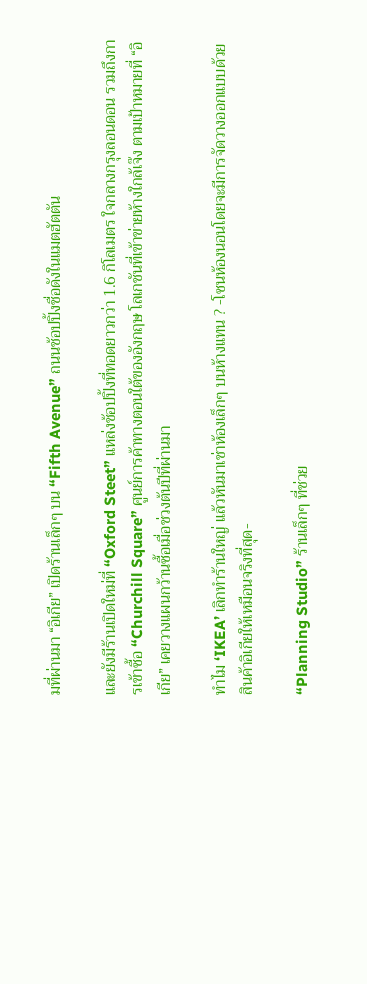มที่ผ่านมา “อิเกีย” เปิดร้านเล็กๆ บน “Fifth Avenue” ถนนช้อปปิ้งชื่อดังในแมตฮัตตัน

และยังมีร้านเปิดใหม่ที่ “Oxford Steet” แหล่งช้อปปิ้งที่ทอดยาวกว่า 1.6 กิโลเมตร ใจกลางกรุงลอนดอน รวมถึงการเข้าซื้อ “Churchill Square” ศูนย์การค้าทางตอนใต้ของอังกฤษ โลเกชันที่เข้าข่ายห้างใกล้เจ๊ง ตามเป้าหมายที่ “อิเกีย” เคยวางแผนกว้านซื้อเมื่อช่วงต้นปีที่ผ่านมา

ทำไม ‘IKEA’ เลิกทำร้านใหญ่ แล้วหันมาเช่าห้องเล็กๆ บนห้างแทน ? -โซนห้องนอนโดยจะมีการจัดวางออกแบบด้วยสินค้าอิเกียให้เหมือนจริงที่สุด-

“Planning Studio” ร้านเล็กๆ ที่ช่วย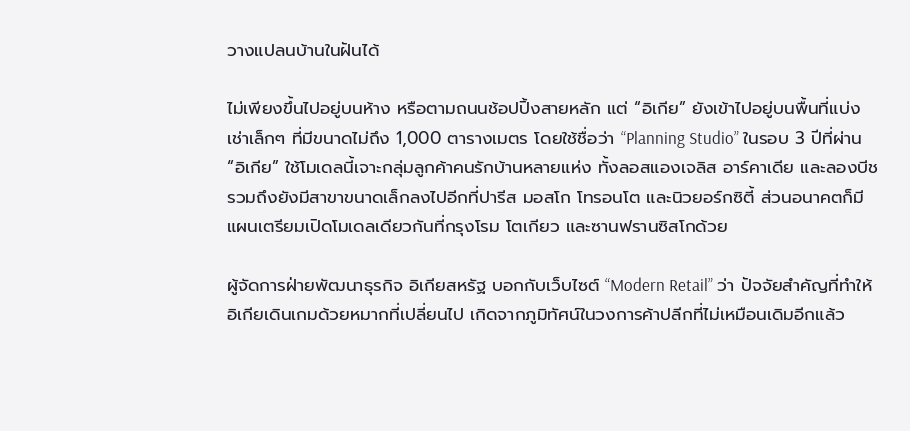วางแปลนบ้านในฝันได้

ไม่เพียงขึ้นไปอยู่บนห้าง หรือตามถนนช้อปปิ้งสายหลัก แต่ “อิเกีย” ยังเข้าไปอยู่บนพื้นที่แบ่งเช่าเล็กๆ ที่มีขนาดไม่ถึง 1,000 ตารางเมตร โดยใช้ชื่อว่า “Planning Studio” ในรอบ 3 ปีที่ผ่าน “อิเกีย” ใช้โมเดลนี้เจาะกลุ่มลูกค้าคนรักบ้านหลายแห่ง ทั้งลอสแองเจลิส อาร์คาเดีย และลองบีช รวมถึงยังมีสาขาขนาดเล็กลงไปอีกที่ปารีส มอสโก โทรอนโต และนิวยอร์กซิตี้ ส่วนอนาคตก็มีแผนเตรียมเปิดโมเดลเดียวกันที่กรุงโรม โตเกียว และซานฟรานซิสโกด้วย

ผู้จัดการฝ่ายพัฒนาธุรกิจ อิเกียสหรัฐ บอกกับเว็บไซต์ “Modern Retail” ว่า ปัจจัยสำคัญที่ทำให้อิเกียเดินเกมด้วยหมากที่เปลี่ยนไป เกิดจากภูมิทัศน์ในวงการค้าปลีกที่ไม่เหมือนเดิมอีกแล้ว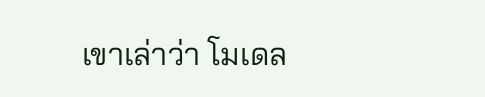เขาเล่าว่า โมเดล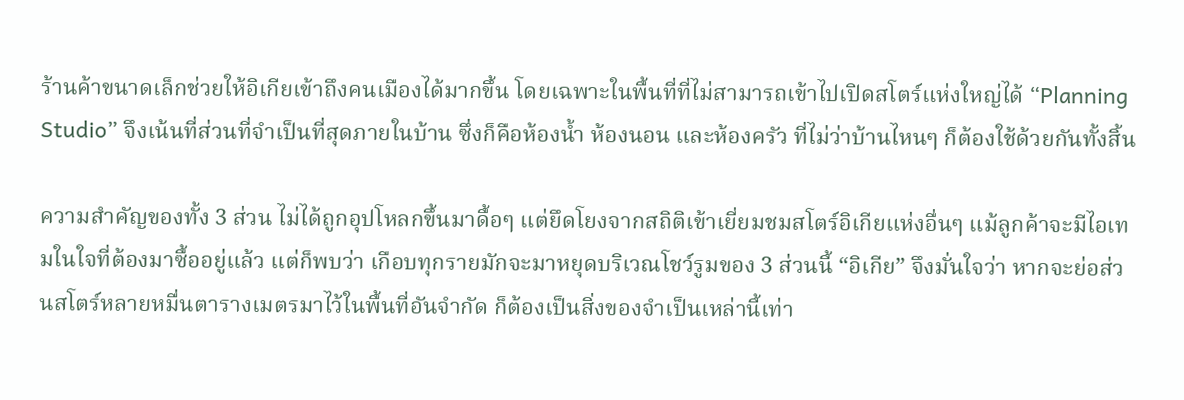ร้านค้าขนาดเล็กช่วยให้อิเกียเข้าถึงคนเมืองได้มากขึ้น โดยเฉพาะในพื้นที่ที่ไม่สามารถเข้าไปเปิดสโตร์แห่งใหญ่ได้ “Planning Studio” จึงเน้นที่ส่วนที่จำเป็นที่สุดภายในบ้าน ซึ่งก็คือห้องน้ำ ห้องนอน และห้องครัว ที่ไม่ว่าบ้านไหนๆ ก็ต้องใช้ด้วยกันทั้งสิ้น

ความสำคัญของทั้ง 3 ส่วน ไม่ได้ถูกอุปโหลกขึ้นมาดื้อๆ แต่ยึดโยงจากสถิติเข้าเยี่ยมชมสโตร์อิเกียแห่งอื่นๆ แม้ลูกค้าจะมีไอเทมในใจที่ต้องมาซื้ออยู่แล้ว แต่ก็พบว่า เกือบทุกรายมักจะมาหยุดบริเวณโชว์รูมของ 3 ส่วนนี้ “อิเกีย” จึงมั่นใจว่า หากจะย่อส่วนสโตร์หลายหมื่นตารางเมตรมาไว้ในพื้นที่อันจำกัด ก็ต้องเป็นสิ่งของจำเป็นเหล่านี้เท่า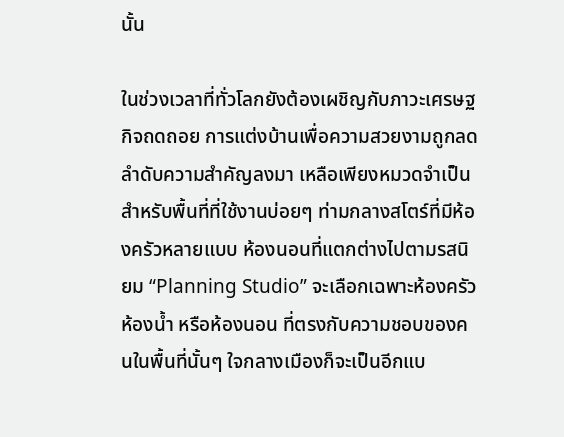นั้น

ในช่วงเวลาที่ทั่วโลกยังต้องเผชิญกับภาวะเศรษฐกิจถดถอย การแต่งบ้านเพื่อความสวยงามถูกลดลำดับความสำคัญลงมา เหลือเพียงหมวดจำเป็นสำหรับพื้นที่ที่ใช้งานบ่อยๆ ท่ามกลางสโตร์ที่มีห้องครัวหลายแบบ ห้องนอนที่แตกต่างไปตามรสนิยม “Planning Studio” จะเลือกเฉพาะห้องครัว ห้องน้ำ หรือห้องนอน ที่ตรงกับความชอบของคนในพื้นที่นั้นๆ ใจกลางเมืองก็จะเป็นอีกแบ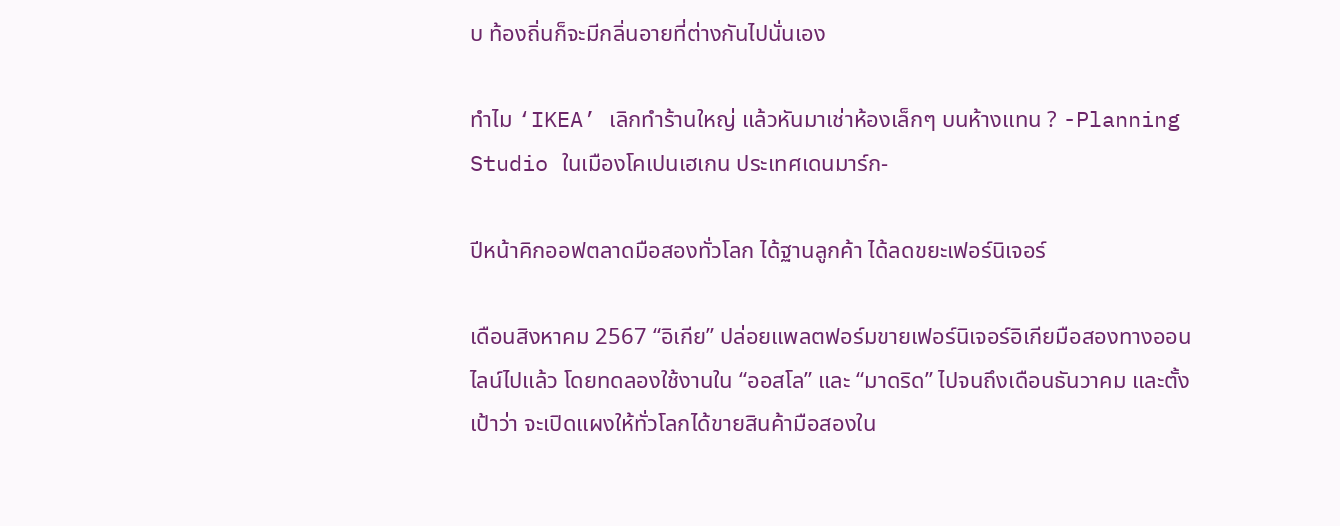บ ท้องถิ่นก็จะมีกลิ่นอายที่ต่างกันไปนั่นเอง

ทำไม ‘IKEA’ เลิกทำร้านใหญ่ แล้วหันมาเช่าห้องเล็กๆ บนห้างแทน ? -Planning Studio ในเมืองโคเปนเฮเกน ประเทศเดนมาร์ก-

ปีหน้าคิกออฟตลาดมือสองทั่วโลก ได้ฐานลูกค้า ได้ลดขยะเฟอร์นิเจอร์

เดือนสิงหาคม 2567 “อิเกีย” ปล่อยแพลตฟอร์มขายเฟอร์นิเจอร์อิเกียมือสองทางออนไลน์ไปแล้ว โดยทดลองใช้งานใน “ออสโล” และ “มาดริด” ไปจนถึงเดือนธันวาคม และตั้งเป้าว่า จะเปิดแผงให้ทั่วโลกได้ขายสินค้ามือสองใน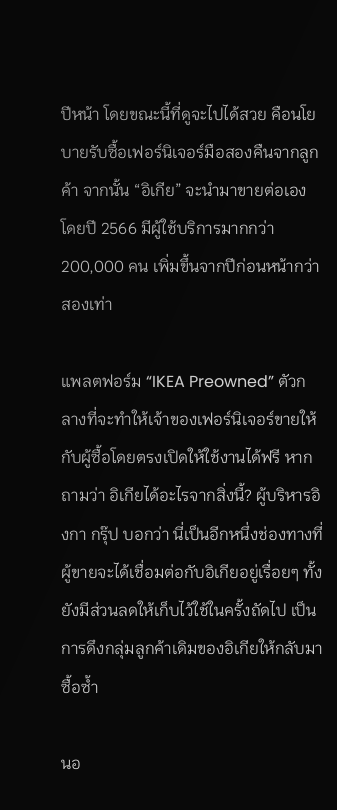ปีหน้า โดยขณะนี้ที่ดูจะไปได้สวย คือนโยบายรับซื้อเฟอร์นิเจอร์มือสองคืนจากลูกค้า จากนั้น “อิเกีย” จะนำมาขายต่อเอง โดยปี 2566 มีผู้ใช้บริการมากกว่า 200,000 คน เพิ่มขึ้นจากปีก่อนหน้ากว่าสองเท่า

แพลตฟอร์ม “IKEA Preowned” ตัวกลางที่จะทำให้เจ้าของเฟอร์นิเจอร์ขายให้กับผู้ซื้อโดยตรงเปิดให้ใช้งานได้ฟรี หากถามว่า อิเกียได้อะไรจากสิ่งนี้? ผู้บริหารอิงกา กรุ๊ป บอกว่า นี่เป็นอีกหนึ่งช่องทางที่ผู้ขายจะได้เชื่อมต่อกับอิเกียอยู่เรื่อยๆ ทั้งยังมีส่วนลดให้เก็บไว้ใช้ในครั้งถัดไป เป็นการดึงกลุ่มลูกค้าเดิมของอิเกียให้กลับมาซื้อซ้ำ

นอ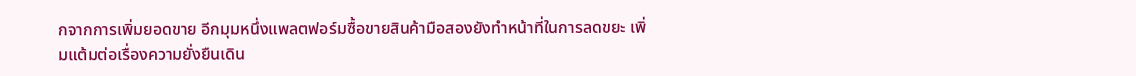กจากการเพิ่มยอดขาย อีกมุมหนึ่งแพลตฟอร์มซื้อขายสินค้ามือสองยังทำหน้าที่ในการลดขยะ เพิ่มแต้มต่อเรื่องความยั่งยืนเดิน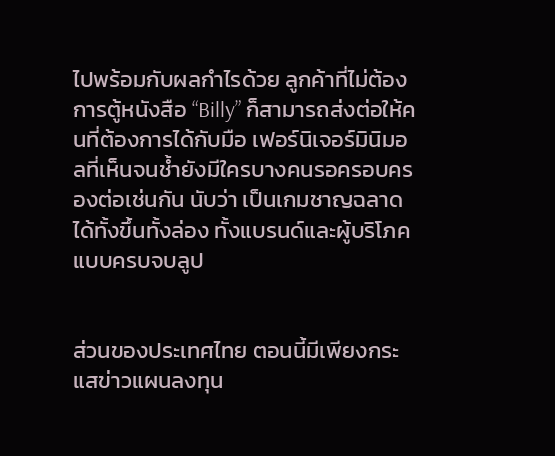ไปพร้อมกับผลกำไรด้วย ลูกค้าที่ไม่ต้องการตู้หนังสือ “Billy” ก็สามารถส่งต่อให้คนที่ต้องการได้กับมือ เฟอร์นิเจอร์มินิมอลที่เห็นจนช้ำยังมีใครบางคนรอครอบครองต่อเช่นกัน นับว่า เป็นเกมชาญฉลาด ได้ทั้งขึ้นทั้งล่อง ทั้งแบรนด์และผู้บริโภคแบบครบจบลูป


ส่วนของประเทศไทย ตอนนี้มีเพียงกระแสข่าวแผนลงทุน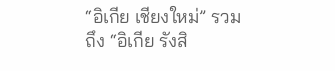“อิเกีย เชียงใหม่” รวมถึง “อิเกีย รังสิ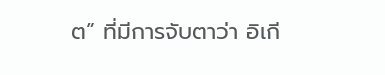ต” ที่มีการจับตาว่า อิเกี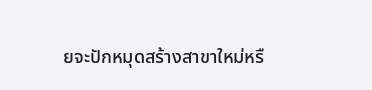ยจะปักหมุดสร้างสาขาใหม่หรื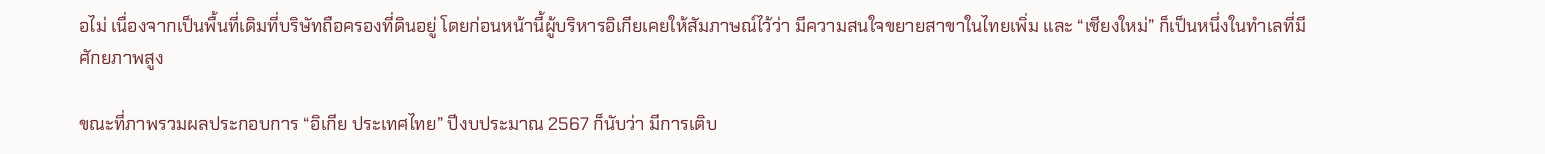อไม่ เนื่องจากเป็นพื้นที่เดิมที่บริษัทถือครองที่ดินอยู่ โดยก่อนหน้านี้ผู้บริหารอิเกียเคยให้สัมภาษณ์ไว้ว่า มีความสนใจขยายสาขาในไทยเพิ่ม และ “เชียงใหม่” ก็เป็นหนึ่งในทำเลที่มีศักยภาพสูง

ขณะที่ภาพรวมผลประกอบการ “อิเกีย ประเทศไทย” ปีงบประมาณ 2567 ก็นับว่า มีการเติบ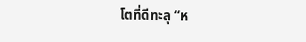โตที่ดีทะลุ “ห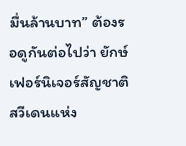มื่นล้านบาท” ต้องรอดูกันต่อไปว่า ยักษ์เฟอร์นิเจอร์สัญชาติสวีเดนแห่ง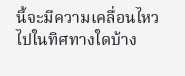นี้จะมีความเคลื่อนไหวไปในทิศทางใดบ้าง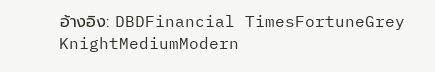อ้างอิง: DBDFinancial TimesFortuneGrey KnightMediumModern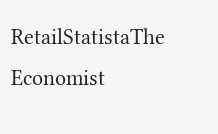RetailStatistaThe Economist